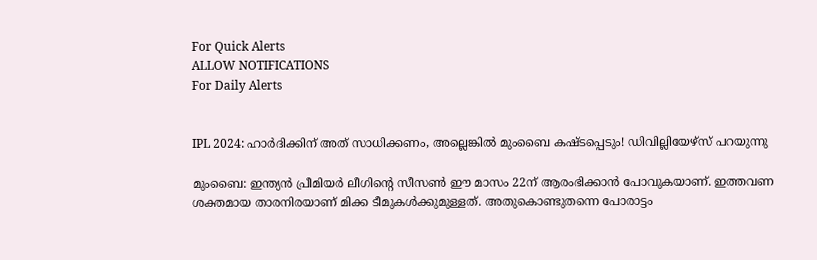For Quick Alerts
ALLOW NOTIFICATIONS
For Daily Alerts


IPL 2024: ഹാര്‍ദിക്കിന് അത് സാധിക്കണം, അല്ലെങ്കില്‍ മുംബൈ കഷ്ടപ്പെടും! ഡിവില്ലിയേഴ്‌സ് പറയുന്നു

മുംബൈ: ഇന്ത്യന്‍ പ്രീമിയര്‍ ലീഗിന്റെ സീസണ്‍ ഈ മാസം 22ന് ആരംഭിക്കാന്‍ പോവുകയാണ്. ഇത്തവണ ശക്തമായ താരനിരയാണ് മിക്ക ടീമുകള്‍ക്കുമുള്ളത്. അതുകൊണ്ടുതന്നെ പോരാട്ടം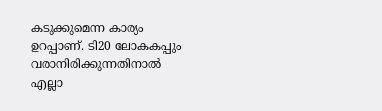കടുക്കുമെന്ന കാര്യം ഉറപ്പാണ്. ടി20 ലോകകപ്പും വരാനിരിക്കുന്നതിനാല്‍ എല്ലാ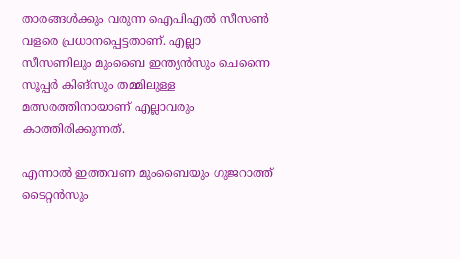താരങ്ങള്‍ക്കും വരുന്ന ഐപിഎല്‍ സീസണ്‍ വളരെ പ്രധാനപ്പെട്ടതാണ്. എല്ലാ സീസണിലും മുംബൈ ഇന്ത്യന്‍സും ചെന്നൈ സൂപ്പര്‍ കിങ്‌സും തമ്മിലുള്ള മത്സരത്തിനായാണ് എല്ലാവരും കാത്തിരിക്കുന്നത്.

എന്നാല്‍ ഇത്തവണ മുംബൈയും ഗുജറാത്ത് ടൈറ്റന്‍സും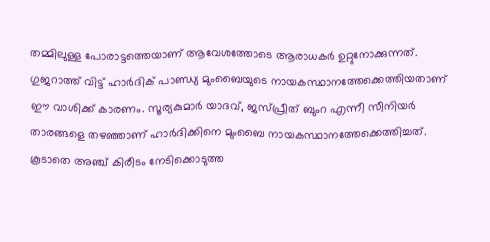തമ്മിലുള്ള പോരാട്ടത്തെയാണ് ആവേശത്തോടെ ആരാധകര്‍ ഉറ്റുനോക്കുന്നത്. ഗുജറാത്ത് വിട്ട് ഹാര്‍ദിക് പാണ്ഡ്യ മുംബൈയുടെ നായകസ്ഥാനത്തേക്കെത്തിയതാണ് ഈ വാശിക്ക് കാരണം. സൂര്യകുമാര്‍ യാദവ്, ജസ്പ്രീത് ബുംറ എന്നീ സീനിയര്‍ താരങ്ങളെ തഴഞ്ഞാണ് ഹാര്‍ദിക്കിനെ മുംബൈ നായകസ്ഥാനത്തേക്കെത്തിച്ചത്. കൂടാതെ അഞ്ച് കിരീടം നേടിക്കൊടുത്ത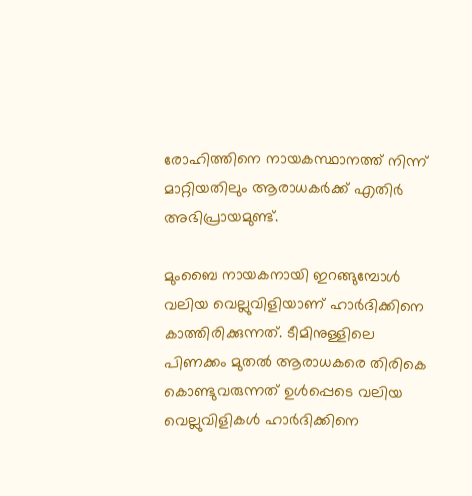രോഹിത്തിനെ നായകസ്ഥാനത്ത് നിന്ന് മാറ്റിയതിലും ആരാധകര്‍ക്ക് എതിര്‍ അഭിപ്രായമുണ്ട്.

മുംബൈ നായകനായി ഇറങ്ങുമ്പോള്‍ വലിയ വെല്ലുവിളിയാണ് ഹാര്‍ദിക്കിനെ കാത്തിരിക്കുന്നത്. ടീമിനുള്ളിലെ പിണക്കം മുതല്‍ ആരാധകരെ തിരികെ കൊണ്ടുവരുന്നത് ഉള്‍പ്പെടെ വലിയ വെല്ലുവിളികള്‍ ഹാര്‍ദിക്കിനെ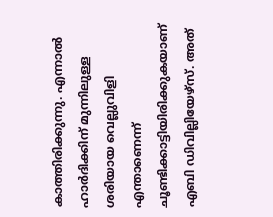കാത്തിരിക്കുന്നു. എന്നാല്‍ ഹാര്‍ദിക്കിന് മുന്നിലുള്ള ശരിയായ വെല്ലുവിളി എന്താണെന്ന് ചൂണ്ടിക്കാട്ടിയിരിക്കുകയാണ് എബി ഡിവില്ലിയേഴ്‌സ്. അത്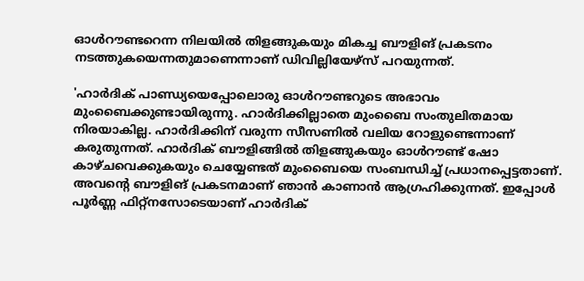ഓള്‍റൗണ്ടറെന്ന നിലയില്‍ തിളങ്ങുകയും മികച്ച ബൗളിങ് പ്രകടനം നടത്തുകയെന്നതുമാണെന്നാണ് ഡിവില്ലിയേഴ്‌സ് പറയുന്നത്.

'ഹാര്‍ദിക് പാണ്ഡ്യയെപ്പോലൊരു ഓള്‍റൗണ്ടറുടെ അഭാവം മുംബൈക്കുണ്ടായിരുന്നു. ഹാര്‍ദിക്കില്ലാതെ മുംബൈ സംതുലിതമായ നിരയാകില്ല. ഹാര്‍ദിക്കിന് വരുന്ന സീസണില്‍ വലിയ റോളുണ്ടെന്നാണ് കരുതുന്നത്. ഹാര്‍ദിക് ബൗളിങ്ങില്‍ തിളങ്ങുകയും ഓള്‍റൗണ്ട് ഷോ കാഴ്ചവെക്കുകയും ചെയ്യേണ്ടത് മുംബൈയെ സംബന്ധിച്ച് പ്രധാനപ്പെട്ടതാണ്. അവന്റെ ബൗളിങ് പ്രകടനമാണ് ഞാന്‍ കാണാന്‍ ആഗ്രഹിക്കുന്നത്. ഇപ്പോള്‍ പൂര്‍ണ്ണ ഫിറ്റ്‌നസോടെയാണ് ഹാര്‍ദിക്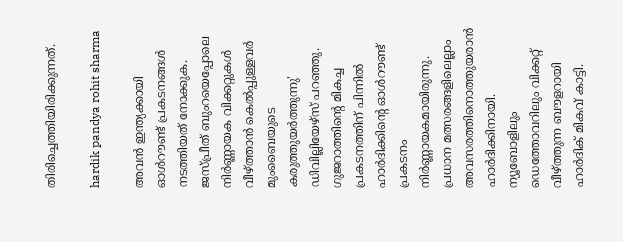തിരിച്ചെത്തിയിരിക്കുന്നത്.

hardik pandya rohit sharma

അവന്‍ ഇന്ത്യക്കായി ഓള്‍റൗണ്ട് പ്രകടനങ്ങള്‍ നടത്തിയത് നോക്കുക. ജസ്പ്രീത് ബുംറയെപ്പോലെ നിര്‍ണ്ണായക വിക്കറ്റുകള്‍ വീഴ്ത്താന്‍ കെല്‍പ്പുള്ളവര്‍ മുംബൈയുടെ കരുത്തുയര്‍ത്തുന്നു' ഡിവില്ലിയേഴ്‌സ് പറഞ്ഞു. ഗുജറാത്തിന്റെ മികച്ച പ്രകടനത്തിന് പിന്നില്‍ ഹാര്‍ദിക്കിന്റെ ഓള്‍റൗണ്ട് പ്രകടനം നിര്‍ണ്ണായകമായിരുന്നു. പ്രധാന മത്സരങ്ങളിലെല്ലാം അവസരത്തിനൊത്തുയരാന്‍ ഹാര്‍ദിക്കിനായി. ന്യൂബോളിലും ഡെത്തോവറിലും വിക്കറ്റ് വീഴ്ത്തുന്ന ബൗളറായി ഹാര്‍ദിക് മികവ് കാട്ടി.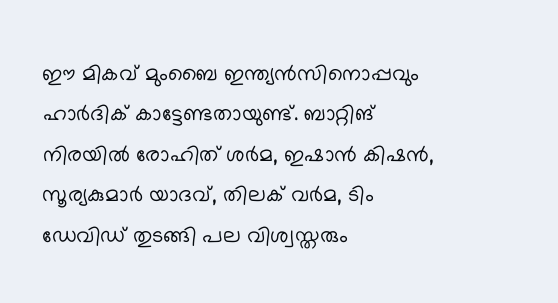ഈ മികവ് മുംബൈ ഇന്ത്യന്‍സിനൊപ്പവും ഹാര്‍ദിക് കാട്ടേണ്ടതായുണ്ട്. ബാറ്റിങ് നിരയില്‍ രോഹിത് ശര്‍മ, ഇഷാന്‍ കിഷന്‍, സൂര്യകുമാര്‍ യാദവ്, തിലക് വര്‍മ, ടിം ഡേവിഡ് തുടങ്ങി പല വിശ്വസ്തരും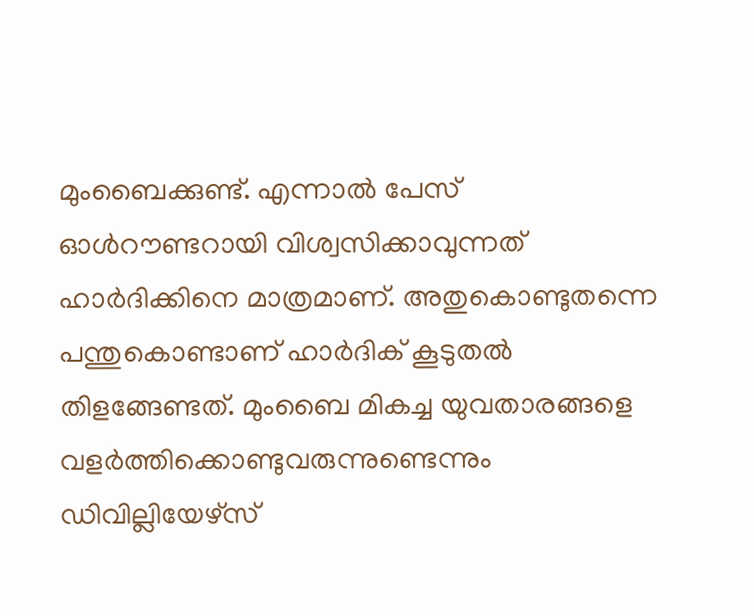മുംബൈക്കുണ്ട്. എന്നാല്‍ പേസ് ഓള്‍റൗണ്ടറായി വിശ്വസിക്കാവുന്നത് ഹാര്‍ദിക്കിനെ മാത്രമാണ്. അതുകൊണ്ടുതന്നെ പന്തുകൊണ്ടാണ് ഹാര്‍ദിക് കൂടുതല്‍ തിളങ്ങേണ്ടത്. മുംബൈ മികച്ച യുവതാരങ്ങളെ വളര്‍ത്തിക്കൊണ്ടുവരുന്നുണ്ടെന്നും ഡിവില്ലിയേഴ്‌സ്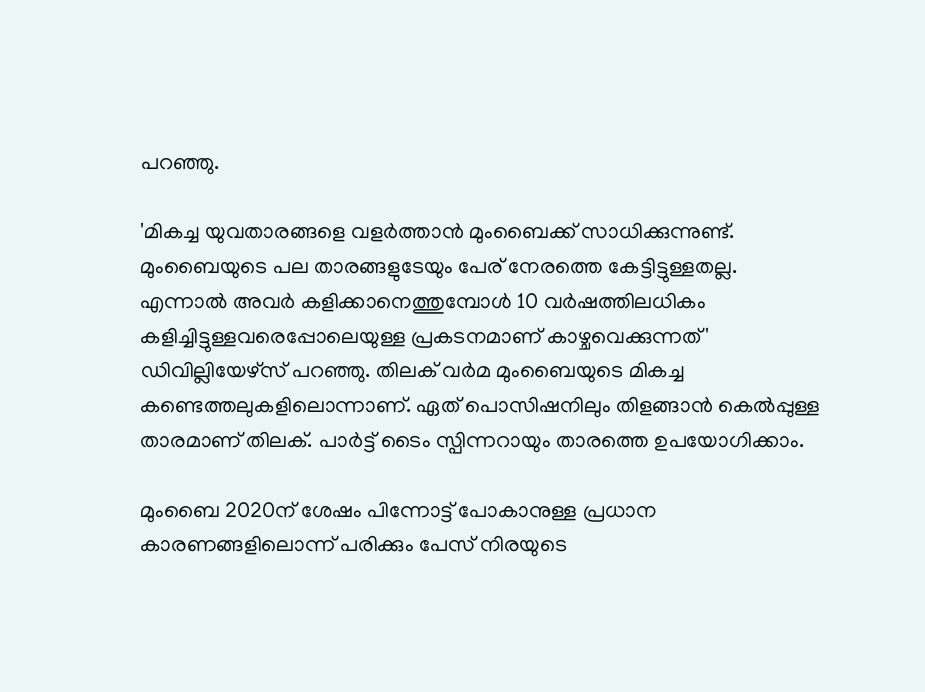പറഞ്ഞു.

'മികച്ച യുവതാരങ്ങളെ വളര്‍ത്താന്‍ മുംബൈക്ക് സാധിക്കുന്നുണ്ട്. മുംബൈയുടെ പല താരങ്ങളുടേയും പേര് നേരത്തെ കേട്ടിട്ടുള്ളതല്ല. എന്നാല്‍ അവര്‍ കളിക്കാനെത്തുമ്പോള്‍ 10 വര്‍ഷത്തിലധികം കളിച്ചിട്ടുള്ളവരെപ്പോലെയുള്ള പ്രകടനമാണ് കാഴ്ചവെക്കുന്നത്' ഡിവില്ലിയേഴ്‌സ് പറഞ്ഞു. തിലക് വര്‍മ മുംബൈയുടെ മികച്ച കണ്ടെത്തലുകളിലൊന്നാണ്. ഏത് പൊസിഷനിലും തിളങ്ങാന്‍ കെല്‍പ്പുള്ള താരമാണ് തിലക്. പാര്‍ട്ട് ടൈം സ്പിന്നറായും താരത്തെ ഉപയോഗിക്കാം.

മുംബൈ 2020ന് ശേഷം പിന്നോട്ട് പോകാനുള്ള പ്രധാന കാരണങ്ങളിലൊന്ന് പരിക്കും പേസ് നിരയുടെ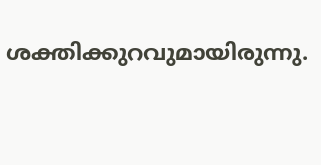ശക്തിക്കുറവുമായിരുന്നു.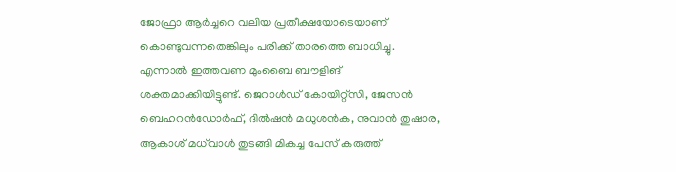ജോഫ്രാ ആര്‍ച്ചറെ വലിയ പ്രതീക്ഷയോടെയാണ് കൊണ്ടുവന്നതെങ്കിലും പരിക്ക് താരത്തെ ബാധിച്ചു. എന്നാല്‍ ഇത്തവണ മുംബൈ ബൗളിങ് ശക്തമാക്കിയിട്ടുണ്ട്. ജെറാള്‍ഡ് കോയിറ്റ്‌സി, ജേസന്‍ ബെഹറന്‍ഡോര്‍ഫ്, ദില്‍ഷന്‍ മധുശന്‍ക, നുവാന്‍ തുഷാര, ആകാശ് മധ്‌വാള്‍ തുടങ്ങി മികച്ച പേസ് കരുത്ത്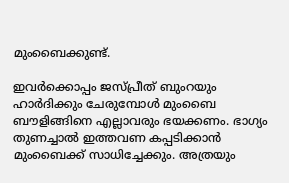മുംബൈക്കുണ്ട്.

ഇവര്‍ക്കൊപ്പം ജസ്പ്രീത് ബുംറയും ഹാര്‍ദിക്കും ചേരുമ്പോള്‍ മുംബൈ ബൗളിങ്ങിനെ എല്ലാവരും ഭയക്കണം. ഭാഗ്യം തുണച്ചാല്‍ ഇത്തവണ കപ്പടിക്കാന്‍ മുംബൈക്ക് സാധിച്ചേക്കും. അത്രയും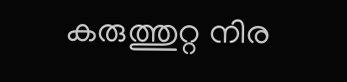കരുത്തുറ്റ നിര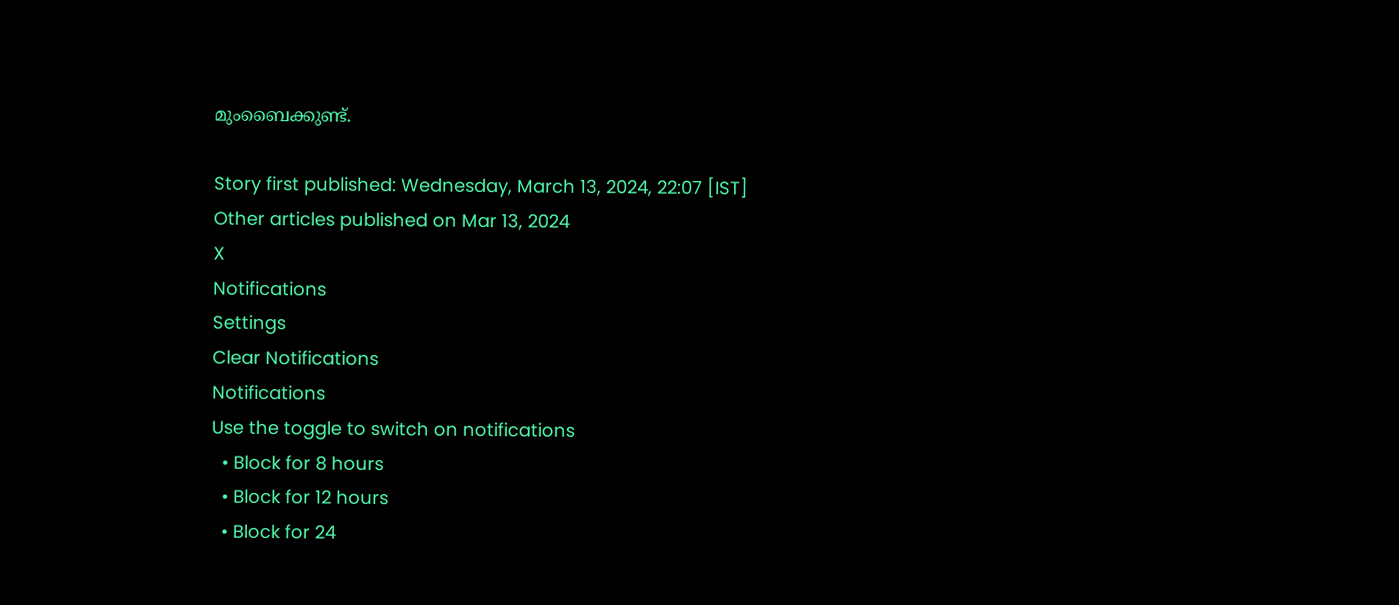മുംബൈക്കുണ്ട്.

Story first published: Wednesday, March 13, 2024, 22:07 [IST]
Other articles published on Mar 13, 2024
X
Notifications
Settings
Clear Notifications
Notifications
Use the toggle to switch on notifications
  • Block for 8 hours
  • Block for 12 hours
  • Block for 24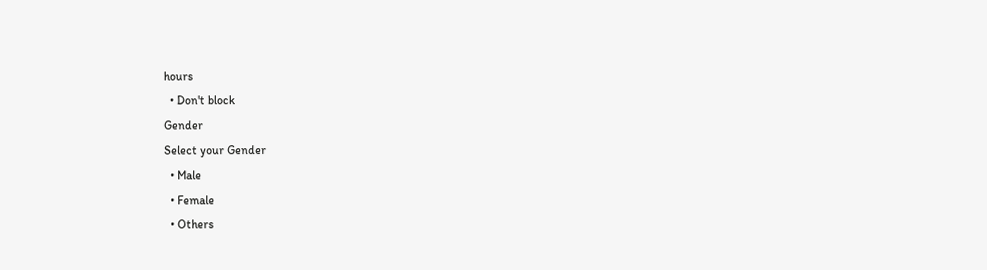hours
  • Don't block
Gender
Select your Gender
  • Male
  • Female
  • Others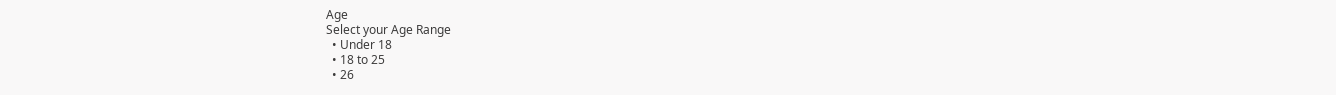Age
Select your Age Range
  • Under 18
  • 18 to 25
  • 26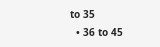to 35
  • 36 to 45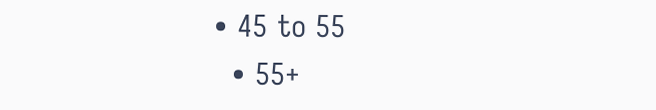• 45 to 55
  • 55+